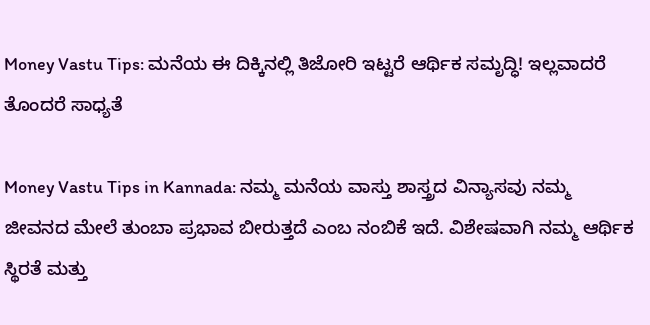Money Vastu Tips: ಮನೆಯ ಈ ದಿಕ್ಕಿನಲ್ಲಿ ತಿಜೋರಿ ಇಟ್ಟರೆ ಆರ್ಥಿಕ ಸಮೃದ್ಧಿ! ಇಲ್ಲವಾದರೆ ತೊಂದರೆ ಸಾಧ್ಯತೆ

Money Vastu Tips in Kannada: ನಮ್ಮ ಮನೆಯ ವಾಸ್ತು ಶಾಸ್ತ್ರದ ವಿನ್ಯಾಸವು ನಮ್ಮ ಜೀವನದ ಮೇಲೆ ತುಂಬಾ ಪ್ರಭಾವ ಬೀರುತ್ತದೆ ಎಂಬ ನಂಬಿಕೆ ಇದೆ. ವಿಶೇಷವಾಗಿ ನಮ್ಮ ಆರ್ಥಿಕ ಸ್ಥಿರತೆ ಮತ್ತು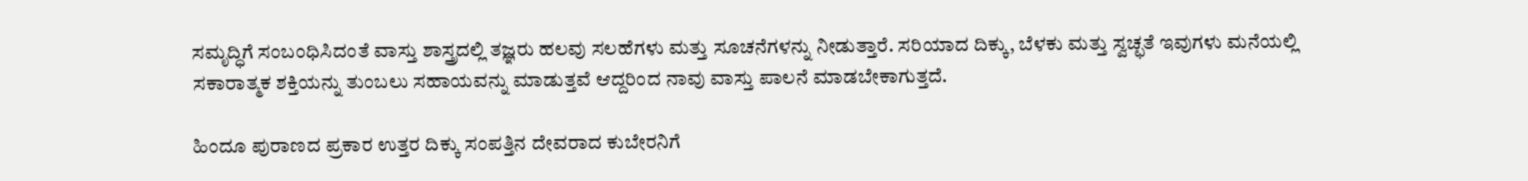ಸಮೃದ್ಧಿಗೆ ಸಂಬಂಧಿಸಿದಂತೆ ವಾಸ್ತು ಶಾಸ್ತ್ರದಲ್ಲಿ ತಜ್ಞರು ಹಲವು ಸಲಹೆಗಳು ಮತ್ತು ಸೂಚನೆಗಳನ್ನು ನೀಡುತ್ತಾರೆ. ಸರಿಯಾದ ದಿಕ್ಕು, ಬೆಳಕು ಮತ್ತು ಸ್ವಚ್ಛತೆ ಇವುಗಳು ಮನೆಯಲ್ಲಿ ಸಕಾರಾತ್ಮಕ ಶಕ್ತಿಯನ್ನು ತುಂಬಲು ಸಹಾಯವನ್ನು ಮಾಡುತ್ತವೆ ಆದ್ದರಿಂದ ನಾವು ವಾಸ್ತು ಪಾಲನೆ ಮಾಡಬೇಕಾಗುತ್ತದೆ.

ಹಿಂದೂ ಪುರಾಣದ ಪ್ರಕಾರ ಉತ್ತರ ದಿಕ್ಕು ಸಂಪತ್ತಿನ ದೇವರಾದ ಕುಬೇರನಿಗೆ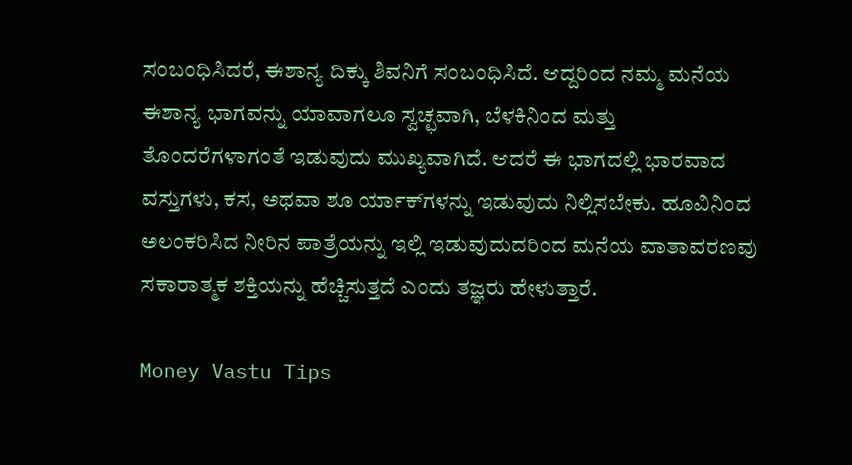ಸಂಬಂಧಿಸಿದರೆ, ಈಶಾನ್ಯ ದಿಕ್ಕು ಶಿವನಿಗೆ ಸಂಬಂಧಿಸಿದೆ. ಆದ್ದರಿಂದ ನಮ್ಮ ಮನೆಯ ಈಶಾನ್ಯ ಭಾಗವನ್ನು ಯಾವಾಗಲೂ ಸ್ವಚ್ಛವಾಗಿ, ಬೆಳಕಿನಿಂದ ಮತ್ತು ತೊಂದರೆಗಳಾಗಂತೆ ಇಡುವುದು ಮುಖ್ಯವಾಗಿದೆ. ಆದರೆ ಈ ಭಾಗದಲ್ಲಿ ಭಾರವಾದ ವಸ್ತುಗಳು, ಕಸ, ಅಥವಾ ಶೂ ರ್ಯಾಕ್‌ಗಳನ್ನು ಇಡುವುದು ನಿಲ್ಲಿಸಬೇಕು. ಹೂವಿನಿಂದ ಅಲಂಕರಿಸಿದ ನೀರಿನ ಪಾತ್ರೆಯನ್ನು ಇಲ್ಲಿ ಇಡುವುದುದರಿಂದ ಮನೆಯ ವಾತಾವರಣವು ಸಕಾರಾತ್ಮಕ ಶಕ್ತಿಯನ್ನು ಹೆಚ್ಚಿಸುತ್ತದೆ ಎಂದು ತಜ್ಞರು ಹೇಳುತ್ತಾರೆ.

Money Vastu Tips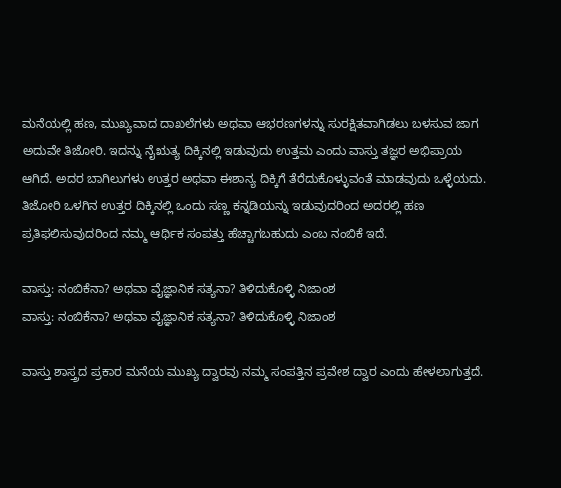ಮನೆಯಲ್ಲಿ ಹಣ, ಮುಖ್ಯವಾದ ದಾಖಲೆಗಳು ಅಥವಾ ಆಭರಣಗಳನ್ನು ಸುರಕ್ಷಿತವಾಗಿಡಲು ಬಳಸುವ ಜಾಗ ಅದುವೇ ತಿಜೋರಿ. ಇದನ್ನು ನೈಋತ್ಯ ದಿಕ್ಕಿನಲ್ಲಿ ಇಡುವುದು ಉತ್ತಮ ಎಂದು ವಾಸ್ತು ತಜ್ಞರ ಅಭಿಪ್ರಾಯ ಆಗಿದೆ. ಅದರ ಬಾಗಿಲುಗಳು ಉತ್ತರ ಅಥವಾ ಈಶಾನ್ಯ ದಿಕ್ಕಿಗೆ ತೆರೆದುಕೊಳ್ಳುವಂತೆ ಮಾಡವುದು ಒಳ್ಳೆಯದು. ತಿಜೋರಿ ಒಳಗಿನ ಉತ್ತರ ದಿಕ್ಕಿನಲ್ಲಿ ಒಂದು ಸಣ್ಣ ಕನ್ನಡಿಯನ್ನು ಇಡುವುದರಿಂದ ಅದರಲ್ಲಿ ಹಣ ಪ್ರತಿಫಲಿಸುವುದರಿಂದ ನಮ್ಮ ಆರ್ಥಿಕ ಸಂಪತ್ತು ಹೆಚ್ಚಾಗಬಹುದು ಎಂಬ ನಂಬಿಕೆ ಇದೆ.

ವಾಸ್ತು: ನಂಬಿಕೆನಾ? ಅಥವಾ ವೈಜ್ಞಾನಿಕ ಸತ್ಯನಾ? ತಿಳಿದುಕೊಳ್ಳಿ ನಿಜಾಂಶ
ವಾಸ್ತು: ನಂಬಿಕೆನಾ? ಅಥವಾ ವೈಜ್ಞಾನಿಕ ಸತ್ಯನಾ? ತಿಳಿದುಕೊಳ್ಳಿ ನಿಜಾಂಶ

ವಾಸ್ತು ಶಾಸ್ತ್ರದ ಪ್ರಕಾರ ಮನೆಯ ಮುಖ್ಯ ದ್ವಾರವು ನಮ್ಮ ಸಂಪತ್ತಿನ ಪ್ರವೇಶ ದ್ವಾರ ಎಂದು ಹೇಳಲಾಗುತ್ತದೆ.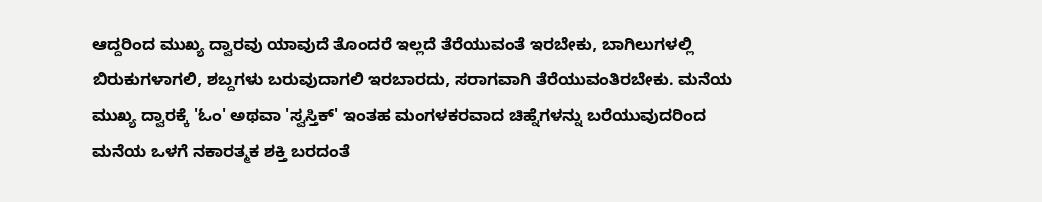ಆದ್ದರಿಂದ ಮುಖ್ಯ ದ್ವಾರವು ಯಾವುದೆ ತೊಂದರೆ ಇಲ್ಲದೆ ತೆರೆಯುವಂತೆ ಇರಬೇಕು, ಬಾಗಿಲುಗಳಲ್ಲಿ ಬಿರುಕುಗಳಾಗಲಿ, ಶಬ್ದಗಳು ಬರುವುದಾಗಲಿ ಇರಬಾರದು, ಸರಾಗವಾಗಿ ತೆರೆಯುವಂತಿರಬೇಕು. ಮನೆಯ ಮುಖ್ಯ ದ್ವಾರಕ್ಕೆ 'ಓಂ' ಅಥವಾ 'ಸ್ವಸ್ತಿಕ್' ಇಂತಹ ಮಂಗಳಕರವಾದ ಚಿಹ್ನೆಗಳನ್ನು ಬರೆಯುವುದರಿಂದ ಮನೆಯ ಒಳಗೆ ನಕಾರತ್ಮಕ ಶಕ್ತಿ ಬರದಂತೆ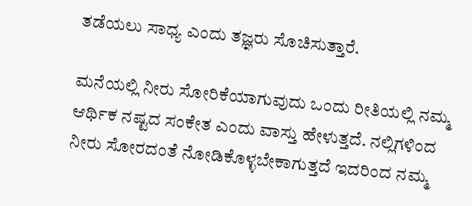ತಡೆಯಲು ಸಾಧ್ಯ ಎಂದು ತಜ್ಞರು ಸೊಚಿಸುತ್ತಾರೆ.

ಮನೆಯಲ್ಲಿ ನೀರು ಸೋರಿಕೆಯಾಗುವುದು ಒಂದು ರೀತಿಯಲ್ಲಿ ನಮ್ಮ ಆರ್ಥಿಕ ನಷ್ಟದ ಸಂಕೇತ ಎಂದು ವಾಸ್ತು ಹೇಳುತ್ತದೆ. ನಲ್ಲಿಗಳಿಂದ ನೀರು ಸೋರದಂತೆ ನೋಡಿಕೊಳ್ಳಬೇಕಾಗುತ್ತದೆ ಇದರಿಂದ ನಮ್ಮ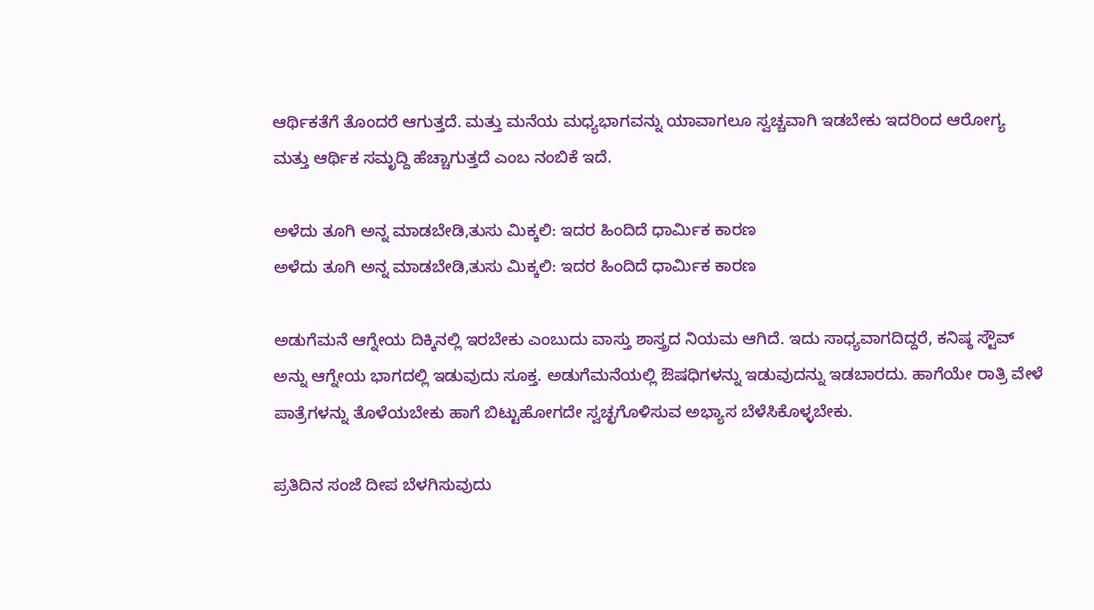ಆರ್ಥಿಕತೆಗೆ ತೊಂದರೆ ಆಗುತ್ತದೆ. ಮತ್ತು ಮನೆಯ ಮಧ್ಯಭಾಗವನ್ನು ಯಾವಾಗಲೂ ಸ್ವಚ್ಚವಾಗಿ ಇಡಬೇಕು ಇದರಿಂದ ಆರೋಗ್ಯ ಮತ್ತು ಆರ್ಥಿಕ ಸಮೃದ್ದಿ ಹೆಚ್ಚಾಗುತ್ತದೆ ಎಂಬ ನಂಬಿಕೆ ಇದೆ.

ಅಳೆದು ತೂಗಿ ಅನ್ನ ಮಾಡಬೇಡಿ,ತುಸು ಮಿಕ್ಕಲಿ: ಇದರ ಹಿಂದಿದೆ ಧಾರ್ಮಿಕ ಕಾರಣ
ಅಳೆದು ತೂಗಿ ಅನ್ನ ಮಾಡಬೇಡಿ,ತುಸು ಮಿಕ್ಕಲಿ: ಇದರ ಹಿಂದಿದೆ ಧಾರ್ಮಿಕ ಕಾರಣ

ಅಡುಗೆಮನೆ ಆಗ್ನೇಯ ದಿಕ್ಕಿನಲ್ಲಿ ಇರಬೇಕು ಎಂಬುದು ವಾಸ್ತು ಶಾಸ್ತ್ರದ ನಿಯಮ ಆಗಿದೆ. ಇದು ಸಾಧ್ಯವಾಗದಿದ್ದರೆ, ಕನಿಷ್ಠ ಸ್ಟೌವ್ ಅನ್ನು ಆಗ್ನೇಯ ಭಾಗದಲ್ಲಿ ಇಡುವುದು ಸೂಕ್ತ. ಅಡುಗೆಮನೆಯಲ್ಲಿ ಔಷಧಿಗಳನ್ನು ಇಡುವುದನ್ನು ಇಡಬಾರದು. ಹಾಗೆಯೇ ರಾತ್ರಿ ವೇಳೆ ಪಾತ್ರೆಗಳನ್ನು ತೊಳೆಯಬೇಕು ಹಾಗೆ ಬಿಟ್ಟುಹೋಗದೇ ಸ್ವಚ್ಛಗೊಳಿಸುವ ಅಭ್ಯಾಸ ಬೆಳೆಸಿಕೊಳ್ಳಬೇಕು.

ಪ್ರತಿದಿನ ಸಂಜೆ ದೀಪ ಬೆಳಗಿಸುವುದು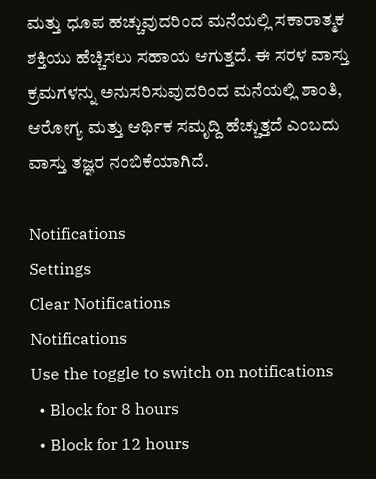ಮತ್ತು ಧೂಪ ಹಚ್ಚುವುದರಿಂದ ಮನೆಯಲ್ಲಿ ಸಕಾರಾತ್ಮಕ ಶಕ್ತಿಯು ಹೆಚ್ಚಿಸಲು ಸಹಾಯ ಆಗುತ್ತದೆ. ಈ ಸರಳ ವಾಸ್ತು ಕ್ರಮಗಳನ್ನು ಅನುಸರಿಸುವುದರಿಂದ ಮನೆಯಲ್ಲಿ ಶಾಂತಿ, ಆರೋಗ್ಯ ಮತ್ತು ಆರ್ಥಿಕ ಸಮೃದ್ದಿ ಹೆಚ್ಚುತ್ತದೆ ಎಂಬದು ವಾಸ್ತು ತಜ್ಞರ ನಂಬಿಕೆಯಾಗಿದೆ.

Notifications
Settings
Clear Notifications
Notifications
Use the toggle to switch on notifications
  • Block for 8 hours
  • Block for 12 hours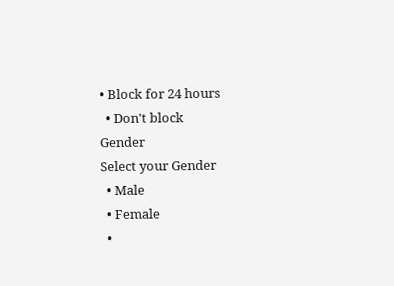• Block for 24 hours
  • Don't block
Gender
Select your Gender
  • Male
  • Female
  •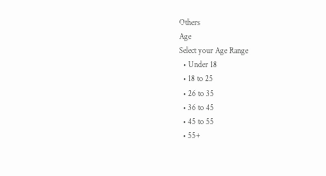Others
Age
Select your Age Range
  • Under 18
  • 18 to 25
  • 26 to 35
  • 36 to 45
  • 45 to 55
  • 55+